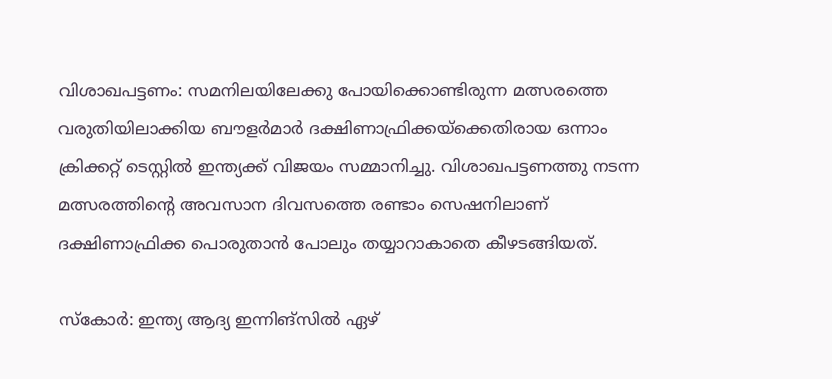വിശാഖപട്ടണം: സമനിലയിലേക്കു പോയിക്കൊണ്ടിരുന്ന മത്സരത്തെ വരുതിയിലാക്കിയ ബൗളര്‍മാര്‍ ദക്ഷിണാഫ്രിക്കയ്‌ക്കെതിരായ ഒന്നാം ക്രിക്കറ്റ് ടെസ്റ്റില്‍ ഇന്ത്യക്ക് വിജയം സമ്മാനിച്ചു. വിശാഖപട്ടണത്തു നടന്ന മത്സരത്തിന്റെ അവസാന ദിവസത്തെ രണ്ടാം സെഷനിലാണ് ദക്ഷിണാഫ്രിക്ക പൊരുതാന്‍ പോലും തയ്യാറാകാതെ കീഴടങ്ങിയത്.

സ്‌കോര്‍: ഇന്ത്യ ആദ്യ ഇന്നിങ്‌സില്‍ ഏഴ്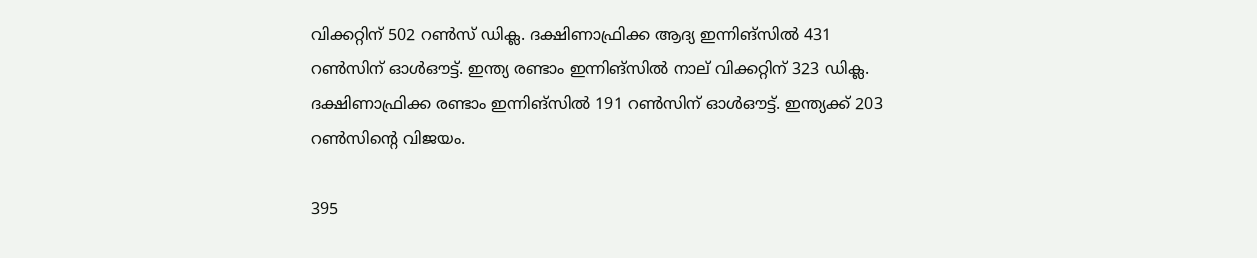വിക്കറ്റിന് 502 റണ്‍സ് ഡിക്ല. ദക്ഷിണാഫ്രിക്ക ആദ്യ ഇന്നിങ്‌സില്‍ 431 റണ്‍സിന് ഓള്‍ഔട്ട്. ഇന്ത്യ രണ്ടാം ഇന്നിങ്‌സില്‍ നാല് വിക്കറ്റിന് 323 ഡിക്ല. ദക്ഷിണാഫ്രിക്ക രണ്ടാം ഇന്നിങ്‌സില്‍ 191 റണ്‍സിന് ഓള്‍ഔട്ട്. ഇന്ത്യക്ക് 203 റണ്‍സിന്റെ വിജയം.

395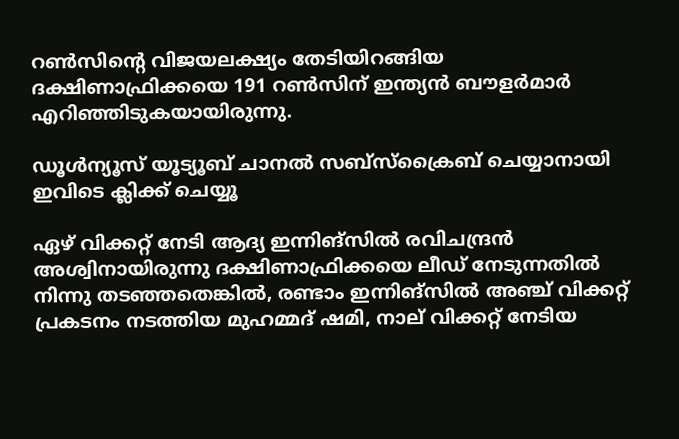റണ്‍സിന്റെ വിജയലക്ഷ്യം തേടിയിറങ്ങിയ ദക്ഷിണാഫ്രിക്കയെ 191 റണ്‍സിന് ഇന്ത്യന്‍ ബൗളര്‍മാര്‍ എറിഞ്ഞിടുകയായിരുന്നു.

ഡൂൾന്യൂസ് യൂട്യൂബ് ചാനൽ സബ്സ്ക്രൈബ് ചെയ്യാനായി ഇവിടെ ക്ലിക്ക് ചെയ്യൂ

ഏഴ് വിക്കറ്റ് നേടി ആദ്യ ഇന്നിങ്‌സില്‍ രവിചന്ദ്രന്‍ അശ്വിനായിരുന്നു ദക്ഷിണാഫ്രിക്കയെ ലീഡ് നേടുന്നതില്‍ നിന്നു തടഞ്ഞതെങ്കില്‍, രണ്ടാം ഇന്നിങ്‌സില്‍ അഞ്ച് വിക്കറ്റ് പ്രകടനം നടത്തിയ മുഹമ്മദ് ഷമി, നാല് വിക്കറ്റ് നേടിയ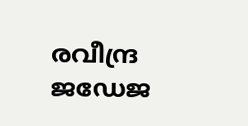രവീന്ദ്ര ജഡേജ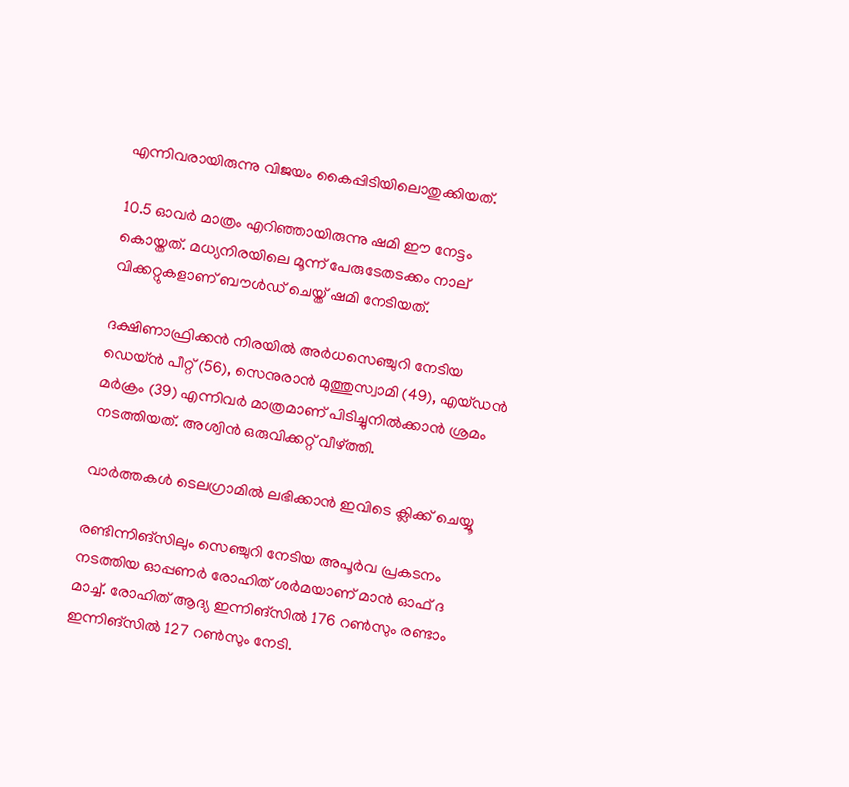എന്നിവരായിരുന്നു വിജയം കൈപ്പിടിയിലൊതുക്കിയത്.

10.5 ഓവര്‍ മാത്രം എറിഞ്ഞായിരുന്നു ഷമി ഈ നേട്ടം കൊയ്തത്. മധ്യനിരയിലെ മൂന്ന് പേരുടേതടക്കം നാല് വിക്കറ്റുകളാണ് ബൗള്‍ഡ് ചെയ്ത് ഷമി നേടിയത്.

ദക്ഷിണാഫ്രിക്കന്‍ നിരയില്‍ അര്‍ധസെഞ്ചുറി നേടിയ ഡെയ്ന്‍ പീറ്റ് (56), സെനുരാന്‍ മുത്തുസ്വാമി (49), എയ്ഡന്‍ മര്‍ക്രം (39) എന്നിവര്‍ മാത്രമാണ് പിടിച്ചുനില്‍ക്കാന്‍ ശ്രമം നടത്തിയത്. അശ്വിന്‍ ഒരുവിക്കറ്റ് വീഴ്ത്തി.

വാര്‍ത്തകള്‍ ടെലഗ്രാമില്‍ ലഭിക്കാന്‍ ഇവിടെ ക്ലിക്ക് ചെയ്യൂ

രണ്ടിന്നിങ്‌സിലും സെഞ്ചുറി നേടിയ അപൂര്‍വ പ്രകടനം നടത്തിയ ഓപ്പണര്‍ രോഹിത് ശര്‍മയാണ് മാന്‍ ഓഫ് ദ മാച്ച്. രോഹിത് ആദ്യ ഇന്നിങ്‌സില്‍ 176 റണ്‍സും രണ്ടാം ഇന്നിങ്‌സില്‍ 127 റണ്‍സും നേടി.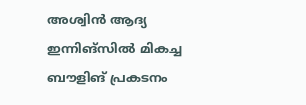അശ്വിന്‍ ആദ്യ ഇന്നിങ്‌സില്‍ മികച്ച ബൗളിങ് പ്രകടനം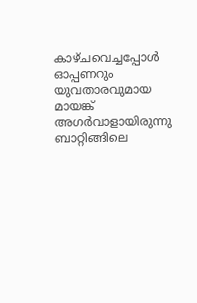കാഴ്ചവെച്ചപ്പോള്‍ ഓപ്പണറും യുവതാരവുമായ മായങ്ക് അഗര്‍വാളായിരുന്നു ബാറ്റിങ്ങിലെ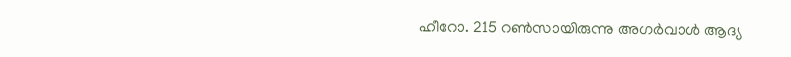ഹീറോ. 215 റണ്‍സായിരുന്നു അഗര്‍വാള്‍ ആദ്യ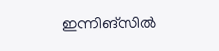ഇന്നിങ്‌സില്‍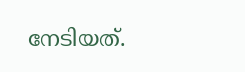നേടിയത്.